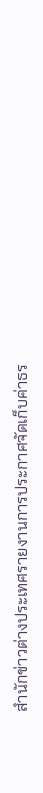สำนักข่าวต่างประเทศรายงานการประกาศจัดเก็บค่าธร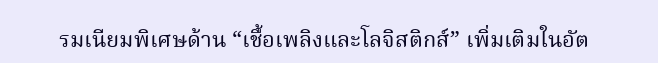รมเนียมพิเศษด้าน “เชื้อเพลิงและโลจิสติกส์” เพิ่มเติมในอัต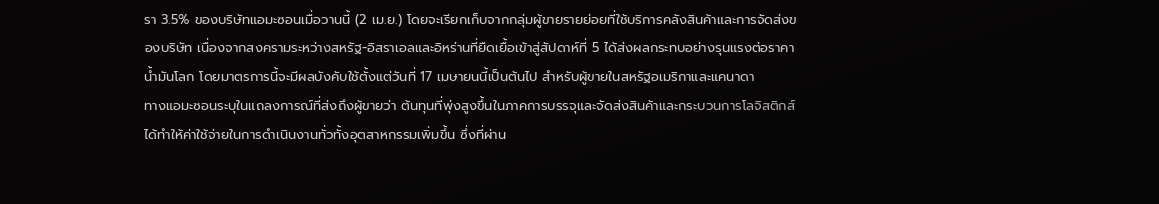รา 3.5% ของบริษัทแอมะซอนเมื่อวานนี้ (2 เม.ย.) โดยจะเรียกเก็บจากกลุ่มผู้ขายรายย่อยที่ใช้บริการคลังสินค้าและการจัดส่งของบริษัท เนื่องจากสงครามระหว่างสหรัฐ-อิสราเอลและอิหร่านที่ยืดเยื้อเข้าสู่สัปดาห์ที่ 5 ได้ส่งผลกระทบอย่างรุนแรงต่อราคาน้ำมันโลก โดยมาตรการนี้จะมีผลบังคับใช้ตั้งแต่วันที่ 17 เมษายนนี้เป็นต้นไป สำหรับผู้ขายในสหรัฐอเมริกาและแคนาดา
ทางแอมะซอนระบุในแถลงการณ์ที่ส่งถึงผู้ขายว่า ต้นทุนที่พุ่งสูงขึ้นในภาคการบรรจุและจัดส่งสินค้าและกระบวนการโลจิสติกส์ได้ทำให้ค่าใช้จ่ายในการดำเนินงานทั่วทั้งอุตสาหกรรมเพิ่มขึ้น ซึ่งที่ผ่าน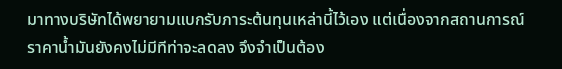มาทางบริษัทได้พยายามแบกรับภาระต้นทุนเหล่านี้ไว้เอง แต่เนื่องจากสถานการณ์ราคาน้ำมันยังคงไม่มีทีท่าจะลดลง จึงจำเป็นต้อง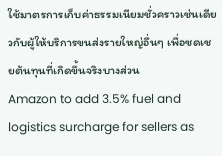ใช้มาตรการเก็บค่าธรรมเนียมชั่วคราวเช่นเดียวกับผู้ให้บริการขนส่งรายใหญ่อื่นๆ เพื่อชดเชยต้นทุนที่เกิดขึ้นจริงบางส่วน
Amazon to add 3.5% fuel and logistics surcharge for sellers as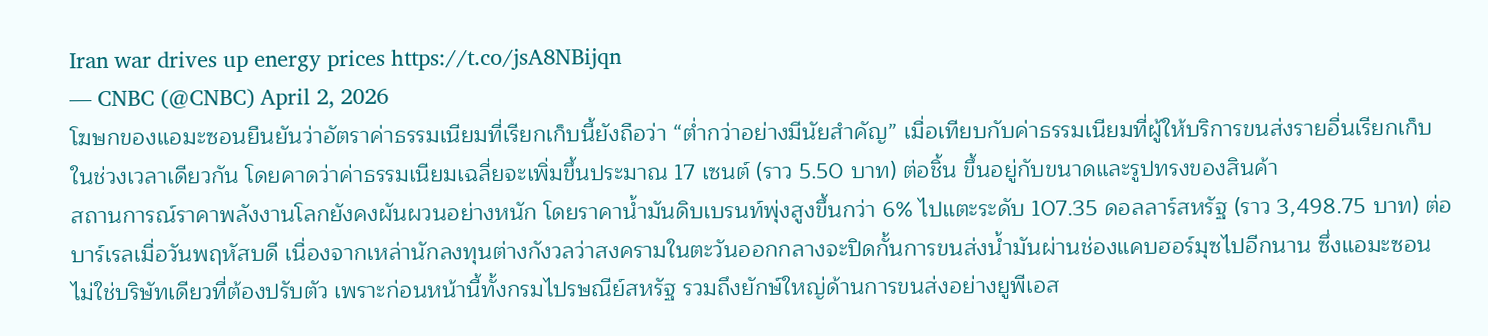Iran war drives up energy prices https://t.co/jsA8NBijqn
— CNBC (@CNBC) April 2, 2026
โฆษกของแอมะซอนยืนยันว่าอัตราค่าธรรมเนียมที่เรียกเก็บนี้ยังถือว่า “ต่ำกว่าอย่างมีนัยสำคัญ” เมื่อเทียบกับค่าธรรมเนียมที่ผู้ให้บริการขนส่งรายอื่นเรียกเก็บในช่วงเวลาเดียวกัน โดยคาดว่าค่าธรรมเนียมเฉลี่ยจะเพิ่มขึ้นประมาณ 17 เซนต์ (ราว 5.50 บาท) ต่อชิ้น ขึ้นอยู่กับขนาดและรูปทรงของสินค้า
สถานการณ์ราคาพลังงานโลกยังคงผันผวนอย่างหนัก โดยราคาน้ำมันดิบเบรนท์พุ่งสูงขึ้นกว่า 6% ไปแตะระดับ 107.35 ดอลลาร์สหรัฐ (ราว 3,498.75 บาท) ต่อบาร์เรลเมื่อวันพฤหัสบดี เนื่องจากเหล่านักลงทุนต่างกังวลว่าสงครามในตะวันออกกลางจะปิดกั้นการขนส่งน้ำมันผ่านช่องแคบฮอร์มุซไปอีกนาน ซึ่งแอมะซอนไม่ใช่บริษัทเดียวที่ต้องปรับตัว เพราะก่อนหน้านี้ทั้งกรมไปรษณีย์สหรัฐ รวมถึงยักษ์ใหญ่ด้านการขนส่งอย่างยูพีเอส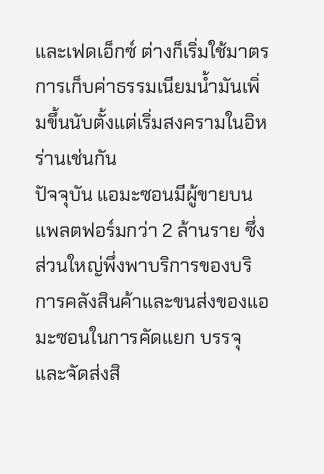และเฟดเอ็กซ์ ต่างก็เริ่มใช้มาตรการเก็บค่าธรรมเนียมน้ำมันเพิ่มขึ้นนับตั้งแต่เริ่มสงครามในอิหร่านเช่นกัน
ปัจจุบัน แอมะซอนมีผู้ขายบนแพลตฟอร์มกว่า 2 ล้านราย ซึ่งส่วนใหญ่พึ่งพาบริการของบริการคลังสินค้าและขนส่งของแอมะซอนในการคัดแยก บรรจุ และจัดส่งสิ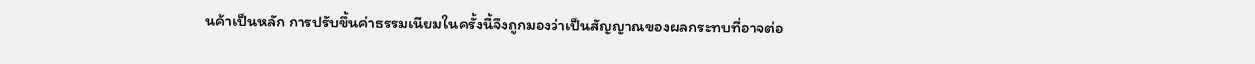นค้าเป็นหลัก การปรับขึ้นค่าธรรมเนียมในครั้งนี้จึงถูกมองว่าเป็นสัญญาณของผลกระทบที่อาจต่อ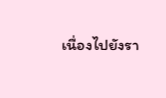เนื่องไปยังรา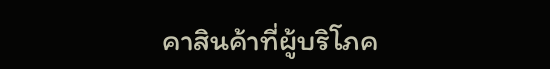คาสินค้าที่ผู้บริโภค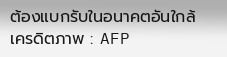ต้องแบกรับในอนาคตอันใกล้
เครดิตภาพ : AFP